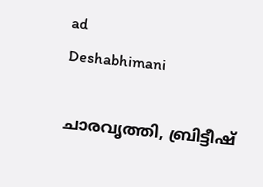ad
Deshabhimani

ചാരവൃത്തി, ബ്രിട്ടീഷ്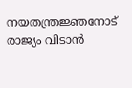നയതന്ത്രജ്ഞനോട് രാജ്യം വിടാൻ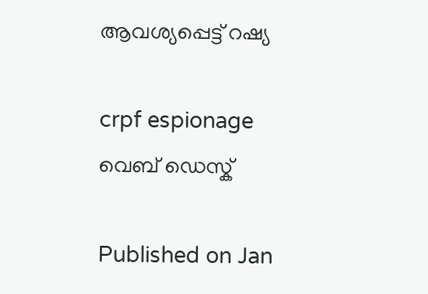ആവശ്യപ്പെട്ട് റഷ്യ

crpf espionage
വെബ് ഡെസ്ക്

Published on Jan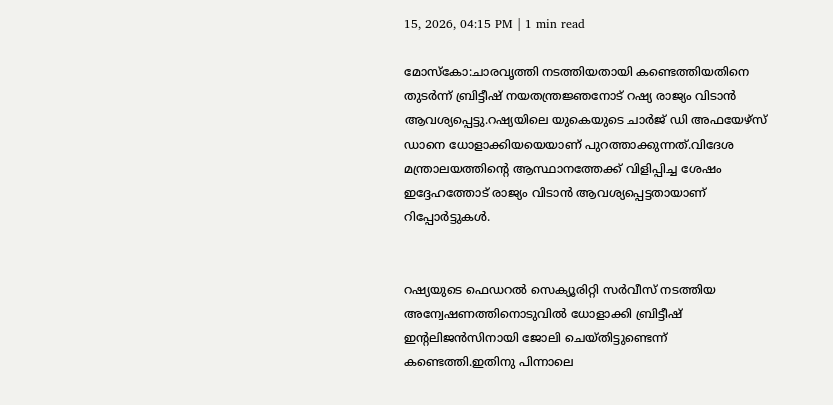15, 2026, 04:15 PM | 1 min read

മോസ്കോ:ചാരവൃത്തി നടത്തിയതായി കണ്ടെത്തിയതിനെ തുട‍ര്‍ന്ന് ബ്രിട്ടീഷ് നയതന്ത്രജ്ഞനോട് റഷ്യ രാജ്യം വിടാൻ ആവശ്യപ്പെട്ടു.റഷ്യയിലെ യുകെയുടെ ചാർജ് ഡി അഫയേഴ്‌സ് ഡാനെ ധോളാക്കിയയെയാണ് പുറത്താക്കുന്നത്.വിദേശ മന്ത്രാലയത്തിന്റെ ആസ്ഥാനത്തേക്ക് വിളിപ്പിച്ച ശേഷം ഇദ്ദേഹത്തോട് രാജ്യം വിടാൻ ആവശ്യപ്പെട്ടതായാണ് റിപ്പോര്‍ട്ടുകൾ.


റഷ്യയുടെ ഫെഡറൽ സെക്യൂരിറ്റി സർവീസ് നടത്തിയ അന്വേഷണത്തിനൊടുവിൽ ധോളാക്കി ബ്രിട്ടീഷ് ഇന്റലിജൻസിനായി ജോലി ചെയ്തിട്ടുണ്ടെന്ന് കണ്ടെത്തി.ഇതിനു പിന്നാലെ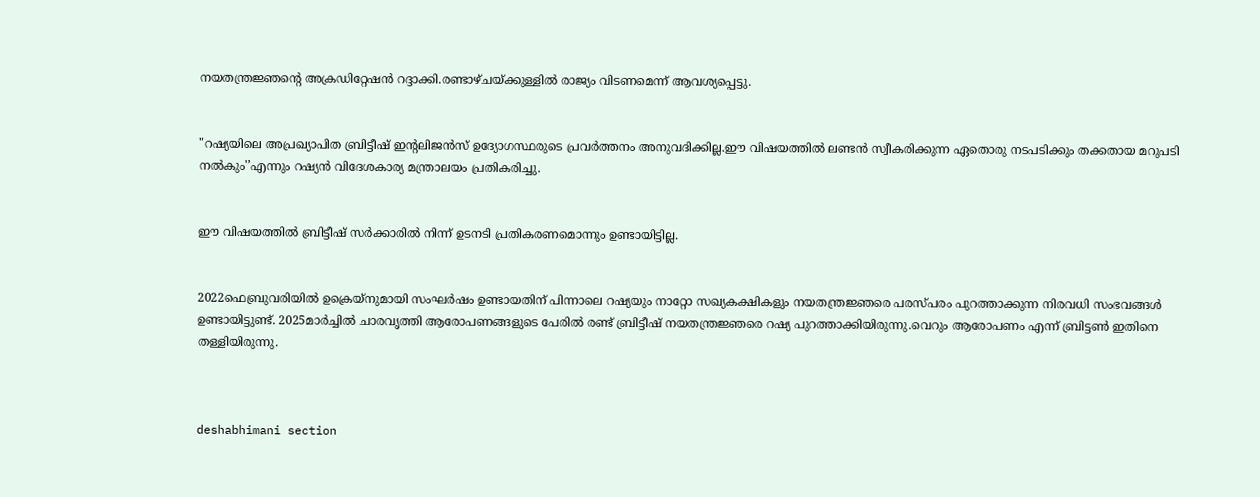നയതന്ത്രജ്ഞന്റെ അക്രഡിറ്റേഷൻ റദ്ദാക്കി.രണ്ടാഴ്ചയ്ക്കുള്ളിൽ രാജ്യം വിടണമെന്ന് ആവശ്യപ്പെട്ടു.


"റഷ്യയിലെ അപ്രഖ്യാപിത ബ്രിട്ടീഷ് ഇന്റലിജൻസ് ഉദ്യോഗസ്ഥരുടെ പ്രവർത്തനം അനുവദിക്കില്ല.ഈ വിഷയത്തിൽ ലണ്ടൻ സ്വീകരിക്കുന്ന ഏതൊരു നടപടിക്കും തക്കതായ മറുപടി നൽകും'’എന്നും റഷ്യൻ വിദേശകാര്യ മന്ത്രാലയം പ്രതികരിച്ചു.


ഈ വിഷയത്തിൽ ബ്രിട്ടീഷ് സർക്കാരിൽ നിന്ന് ഉടനടി പ്രതികരണമൊന്നും ഉണ്ടായിട്ടില്ല.


2022ഫെബ്രുവരിയിൽ ഉക്രെയ്നുമായി സംഘര്‍ഷം ഉണ്ടായതിന് പിന്നാലെ റഷ്യയും നാറ്റോ സഖ്യകക്ഷികളും നയതന്ത്രജ്ഞരെ പരസ്പരം പുറത്താക്കുന്ന നിരവധി സംഭവങ്ങൾ ഉണ്ടായിട്ടുണ്ട്. 2025മാർച്ചിൽ ചാരവൃത്തി ആരോപണങ്ങളുടെ പേരിൽ രണ്ട് ബ്രിട്ടീഷ് നയതന്ത്രജ്ഞരെ റഷ്യ പുറത്താക്കിയിരുന്നു.വെറും ആരോപണം എന്ന് ബ്രിട്ടൺ ഇതിനെ തള്ളിയിരുന്നു.



deshabhimani section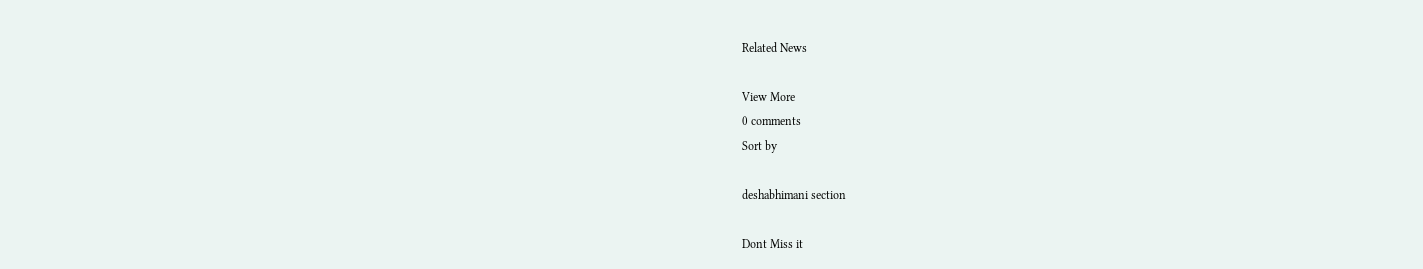Related News

View More
0 comments
Sort by

deshabhimani section

Dont Miss it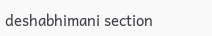deshabhimani section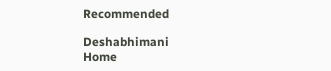Recommended

Deshabhimani
Home